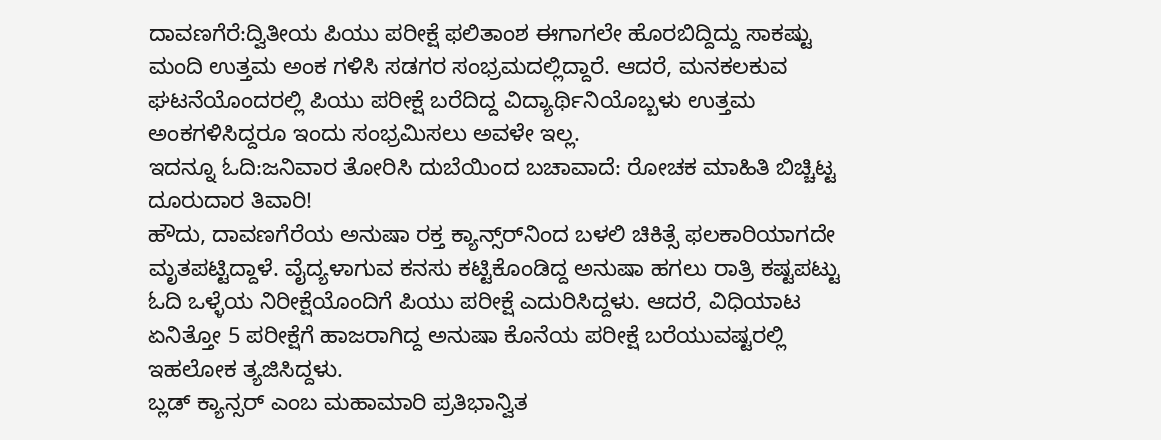ದಾವಣಗೆರೆ:ದ್ವಿತೀಯ ಪಿಯು ಪರೀಕ್ಷೆ ಫಲಿತಾಂಶ ಈಗಾಗಲೇ ಹೊರಬಿದ್ದಿದ್ದು ಸಾಕಷ್ಟು ಮಂದಿ ಉತ್ತಮ ಅಂಕ ಗಳಿಸಿ ಸಡಗರ ಸಂಭ್ರಮದಲ್ಲಿದ್ದಾರೆ. ಆದರೆ, ಮನಕಲಕುವ ಘಟನೆಯೊಂದರಲ್ಲಿ ಪಿಯು ಪರೀಕ್ಷೆ ಬರೆದಿದ್ದ ವಿದ್ಯಾರ್ಥಿನಿಯೊಬ್ಬಳು ಉತ್ತಮ ಅಂಕಗಳಿಸಿದ್ದರೂ ಇಂದು ಸಂಭ್ರಮಿಸಲು ಅವಳೇ ಇಲ್ಲ.
ಇದನ್ನೂ ಓದಿ:ಜನಿವಾರ ತೋರಿಸಿ ದುಬೆಯಿಂದ ಬಚಾವಾದೆ: ರೋಚಕ ಮಾಹಿತಿ ಬಿಚ್ಚಿಟ್ಟ ದೂರುದಾರ ತಿವಾರಿ!
ಹೌದು, ದಾವಣಗೆರೆಯ ಅನುಷಾ ರಕ್ತ ಕ್ಯಾನ್ಸ್‌ರ್‌ನಿಂದ ಬಳಲಿ ಚಿಕಿತ್ಸೆ ಫಲಕಾರಿಯಾಗದೇ ಮೃತಪಟ್ಟಿದ್ದಾಳೆ. ವೈದ್ಯಳಾಗುವ ಕನಸು ಕಟ್ಟಿಕೊಂಡಿದ್ದ ಅನುಷಾ ಹಗಲು ರಾತ್ರಿ ಕಷ್ಟಪಟ್ಟು ಓದಿ ಒಳ್ಳೆಯ ನಿರೀಕ್ಷೆಯೊಂದಿಗೆ ಪಿಯು ಪರೀಕ್ಷೆ ಎದುರಿಸಿದ್ದಳು. ಆದರೆ, ವಿಧಿಯಾಟ ಏನಿತ್ತೋ 5 ಪರೀಕ್ಷೆಗೆ ಹಾಜರಾಗಿದ್ದ ಅನುಷಾ ಕೊನೆಯ ಪರೀಕ್ಷೆ ಬರೆಯುವಷ್ಟರಲ್ಲಿ ಇಹಲೋಕ ತ್ಯಜಿಸಿದ್ದಳು.
ಬ್ಲಡ್‌ ಕ್ಯಾನ್ಸರ್‌ ಎಂಬ ಮಹಾಮಾರಿ ಪ್ರತಿಭಾನ್ವಿತ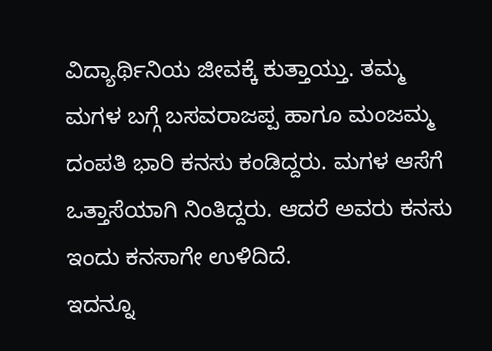ವಿದ್ಯಾರ್ಥಿನಿಯ ಜೀವಕ್ಕೆ ಕುತ್ತಾಯ್ತು. ತಮ್ಮ ಮಗಳ ಬಗ್ಗೆ ಬಸವರಾಜಪ್ಪ ಹಾಗೂ ಮಂಜಮ್ಮ ದಂಪತಿ ಭಾರಿ ಕನಸು ಕಂಡಿದ್ದರು. ಮಗಳ ಆಸೆಗೆ ಒತ್ತಾಸೆಯಾಗಿ ನಿಂತಿದ್ದರು. ಆದರೆ ಅವರು ಕನಸು ಇಂದು ಕನಸಾಗೇ ಉಳಿದಿದೆ.
ಇದನ್ನೂ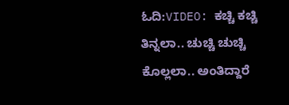ಓದಿ:VIDEO: ಕಚ್ಚಿ ಕಚ್ಚಿ ತಿನ್ನಲಾ.. ಚುಚ್ಚಿ ಚುಚ್ಚಿ ಕೊಲ್ಲಲಾ.. ಅಂತಿದ್ದಾರೆ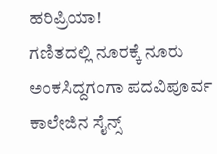ಹರಿಪ್ರಿಯಾ!
ಗಣಿತದಲ್ಲಿ ನೂರಕ್ಕೆ ನೂರು ಅಂಕಸಿದ್ದಗಂಗಾ ಪದವಿಪೂರ್ವ ಕಾಲೇಜಿನ ಸೈನ್ಸ್‌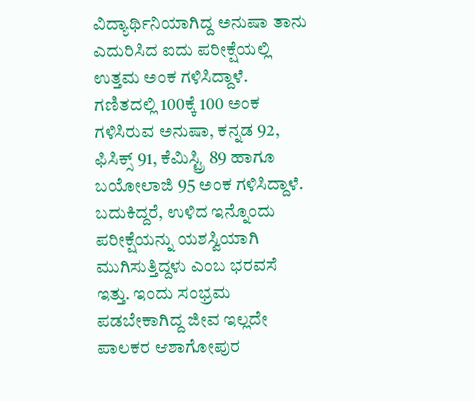ವಿದ್ಯಾರ್ಥಿನಿಯಾಗಿದ್ದ ಅನುಷಾ ತಾನು ಎದುರಿಸಿದ ಐದು ಪರೀಕ್ಷೆಯಲ್ಲಿ ಉತ್ತಮ ಅಂಕ ಗಳಿಸಿದ್ದಾಳೆ. ಗಣಿತದಲ್ಲಿ 100ಕ್ಕೆ 100 ಅಂಕ ಗಳಿಸಿರುವ ಅನುಷಾ, ಕನ್ನಡ 92, ಫಿಸಿಕ್ಸ್‌ 91, ಕೆಮಿಸ್ಟ್ರಿ 89 ಹಾಗೂ ಬಯೋಲಾಜಿ 95 ಅಂಕ ಗಳಿಸಿದ್ದಾಳೆ. ಬದುಕಿದ್ದರೆ, ಉಳಿದ ಇನ್ನೊಂದು ಪರೀಕ್ಷೆಯನ್ನು ಯಶಸ್ವಿಯಾಗಿ ಮುಗಿಸುತ್ತಿದ್ದಳು ಎಂಬ ಭರವಸೆ ಇತ್ತು. ಇಂದು ಸಂಭ್ರಮ ಪಡಬೇಕಾಗಿದ್ದ ಜೀವ ಇಲ್ಲದೇ ಪಾಲಕರ ಆಶಾಗೋಪುರ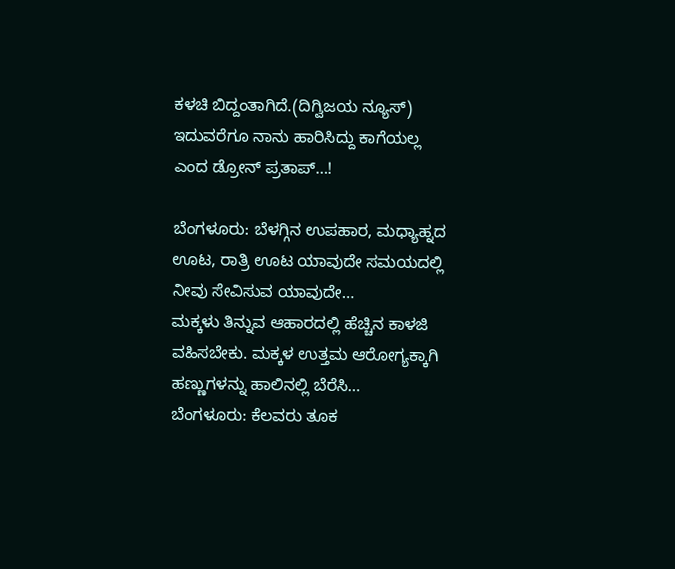ಕಳಚಿ ಬಿದ್ದಂತಾಗಿದೆ.(ದಿಗ್ವಿಜಯ ನ್ಯೂಸ್)
ಇದುವರೆಗೂ ನಾನು ಹಾರಿಸಿದ್ದು ಕಾಗೆಯಲ್ಲ ಎಂದ ಡ್ರೋನ್ ಪ್ರತಾಪ್…!

ಬೆಂಗಳೂರು: ಬೆಳಗ್ಗಿನ ಉಪಹಾರ, ಮಧ್ಯಾಹ್ನದ ಊಟ, ರಾತ್ರಿ ಊಟ ಯಾವುದೇ ಸಮಯದಲ್ಲಿ ನೀವು ಸೇವಿಸುವ ಯಾವುದೇ…
ಮಕ್ಕಳು ತಿನ್ನುವ ಆಹಾರದಲ್ಲಿ ಹೆಚ್ಚಿನ ಕಾಳಜಿ ವಹಿಸಬೇಕು. ಮಕ್ಕಳ ಉತ್ತಮ ಆರೋಗ್ಯಕ್ಕಾಗಿ ಹಣ್ಣುಗಳನ್ನು ಹಾಲಿನಲ್ಲಿ ಬೆರೆಸಿ…
ಬೆಂಗಳೂರು: ಕೆಲವರು ತೂಕ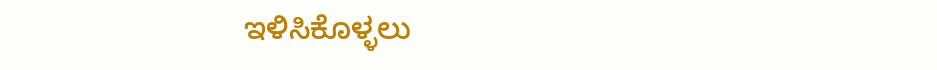ಇಳಿಸಿಕೊಳ್ಳಲು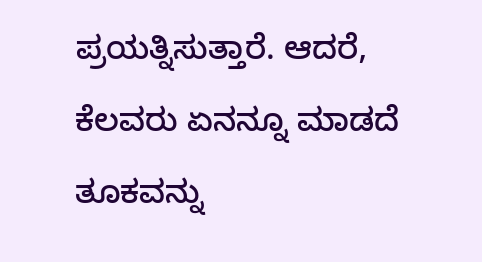ಪ್ರಯತ್ನಿಸುತ್ತಾರೆ. ಆದರೆ, ಕೆಲವರು ಏನನ್ನೂ ಮಾಡದೆ ತೂಕವನ್ನು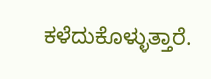ಕಳೆದುಕೊಳ್ಳುತ್ತಾರೆ.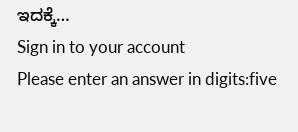ಇದಕ್ಕೆ…
Sign in to your account
Please enter an answer in digits:five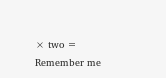× two =
Remember me